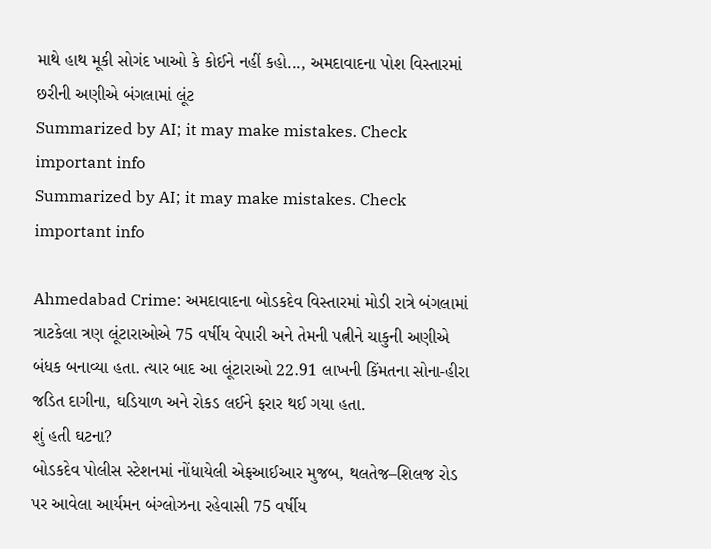માથે હાથ મૂકી સોગંદ ખાઓ કે કોઈને નહીં કહો..., અમદાવાદના પોશ વિસ્તારમાં છરીની અણીએ બંગલામાં લૂંટ
Summarized by AI; it may make mistakes. Check important info
Summarized by AI; it may make mistakes. Check important info

Ahmedabad Crime: અમદાવાદના બોડકદેવ વિસ્તારમાં મોડી રાત્રે બંગલામાં ત્રાટકેલા ત્રણ લૂંટારાઓએ 75 વર્ષીય વેપારી અને તેમની પત્નીને ચાકુની અણીએ બંધક બનાવ્યા હતા. ત્યાર બાદ આ લૂંટારાઓ 22.91 લાખની કિંમતના સોના-હીરા જડિત દાગીના, ઘડિયાળ અને રોકડ લઈને ફરાર થઈ ગયા હતા.
શું હતી ઘટના?
બોડકદેવ પોલીસ સ્ટેશનમાં નોંધાયેલી એફઆઈઆર મુજબ, થલતેજ–શિલજ રોડ પર આવેલા આર્યમન બંગ્લોઝના રહેવાસી 75 વર્ષીય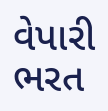વેપારી ભરત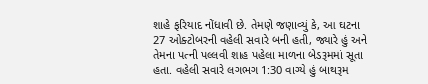શાહે ફરિયાદ નોંધાવી છે. તેમણે જણાવ્યું કે, આ ઘટના 27 ઓક્ટોબરની વહેલી સવારે બની હતી, જ્યારે હું અને તેમના પત્ની પલ્લવી શાહ પહેલા માળના બેડરૂમમાં સૂતા હતા. વહેલી સવારે લગભગ 1:30 વાગ્યે હું બાથરૂમ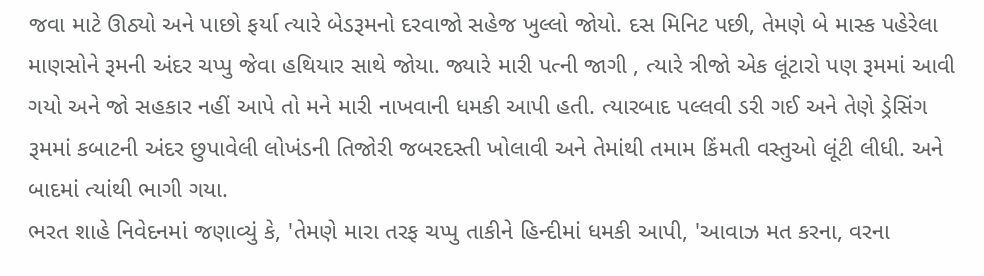જવા માટે ઊઠ્યો અને પાછો ફર્યા ત્યારે બેડરૂમનો દરવાજો સહેજ ખુલ્લો જોયો. દસ મિનિટ પછી, તેમણે બે માસ્ક પહેરેલા માણસોને રૂમની અંદર ચપ્પુ જેવા હથિયાર સાથે જોયા. જ્યારે મારી પત્ની જાગી , ત્યારે ત્રીજો એક લૂંટારો પણ રૂમમાં આવી ગયો અને જો સહકાર નહીં આપે તો મને મારી નાખવાની ધમકી આપી હતી. ત્યારબાદ પલ્લવી ડરી ગઈ અને તેણે ડ્રેસિંગ રૂમમાં કબાટની અંદર છુપાવેલી લોખંડની તિજોરી જબરદસ્તી ખોલાવી અને તેમાંથી તમામ કિંમતી વસ્તુઓ લૂંટી લીધી. અને બાદમાં ત્યાંથી ભાગી ગયા.
ભરત શાહે નિવેદનમાં જણાવ્યું કે, 'તેમણે મારા તરફ ચપ્પુ તાકીને હિન્દીમાં ધમકી આપી, 'આવાઝ મત કરના, વરના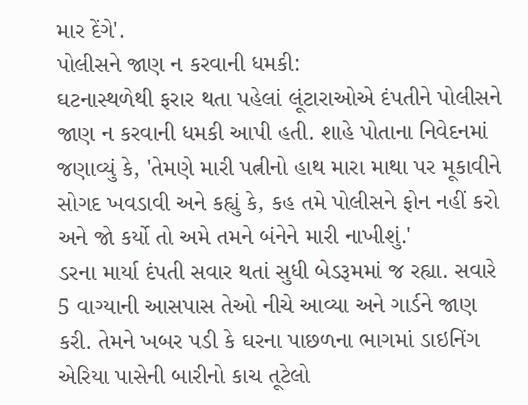માર દેંગે'.
પોલીસને જાણ ન કરવાની ધમકી:
ઘટનાસ્થળેથી ફરાર થતા પહેલાં લૂંટારાઓએ દંપતીને પોલીસને જાણ ન કરવાની ધમકી આપી હતી. શાહે પોતાના નિવેદનમાં જણાવ્યું કે, 'તેમણે મારી પત્નીનો હાથ મારા માથા પર મૂકાવીને સોગદ ખવડાવી અને કહ્યું કે, કહ તમે પોલીસને ફોન નહીં કરો અને જો કર્યો તો અમે તમને બંનેને મારી નાખીશું.'
ડરના માર્યા દંપતી સવાર થતાં સુધી બેડરૂમમાં જ રહ્યા. સવારે 5 વાગ્યાની આસપાસ તેઓ નીચે આવ્યા અને ગાર્ડને જાણ કરી. તેમને ખબર પડી કે ઘરના પાછળના ભાગમાં ડાઇનિંગ એરિયા પાસેની બારીનો કાચ તૂટેલો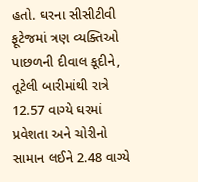હતો. ઘરના સીસીટીવી ફૂટેજમાં ત્રણ વ્યક્તિઓ પાછળની દીવાલ કૂદીને, તૂટેલી બારીમાંથી રાત્રે 12.57 વાગ્યે ઘરમાં પ્રવેશતા અને ચોરીનો સામાન લઈને 2.48 વાગ્યે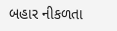બહાર નીકળતા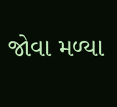જોવા મળ્યા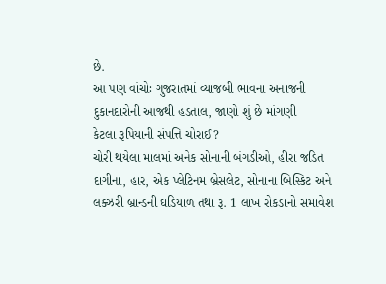છે.
આ પણ વાંચોઃ ગુજરાતમાં વ્યાજબી ભાવના અનાજની દુકાનદારોની આજથી હડતાલ, જાણો શું છે માંગણી
કેટલા રૂપિયાની સંપત્તિ ચોરાઈ?
ચોરી થયેલા માલમાં અનેક સોનાની બંગડીઓ, હીરા જડિત દાગીના, હાર, એક પ્લેટિનમ બ્રેસલેટ, સોનાના બિસ્કિટ અને લક્ઝરી બ્રાન્ડની ઘડિયાળ તથા રૂ. 1 લાખ રોકડાનો સમાવેશ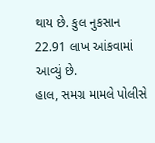થાય છે. કુલ નુકસાન 22.91 લાખ આંકવામાં આવ્યું છે.
હાલ, સમગ્ર મામલે પોલીસે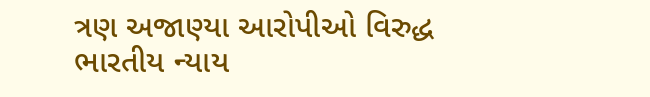ત્રણ અજાણ્યા આરોપીઓ વિરુદ્ધ ભારતીય ન્યાય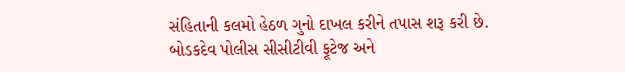સંહિતાની કલમો હેઠળ ગુનો દાખલ કરીને તપાસ શરૂ કરી છે. બોડકદેવ પોલીસ સીસીટીવી ફૂટેજ અને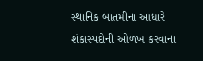સ્થાનિક બાતમીના આધારે શંકાસ્પદોની ઓળખ કરવાના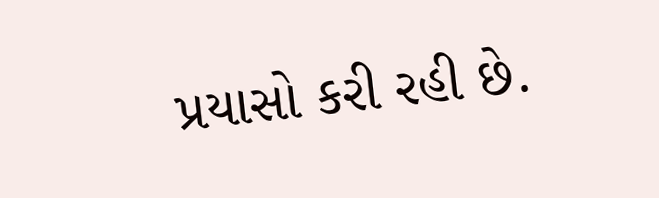પ્રયાસો કરી રહી છે.